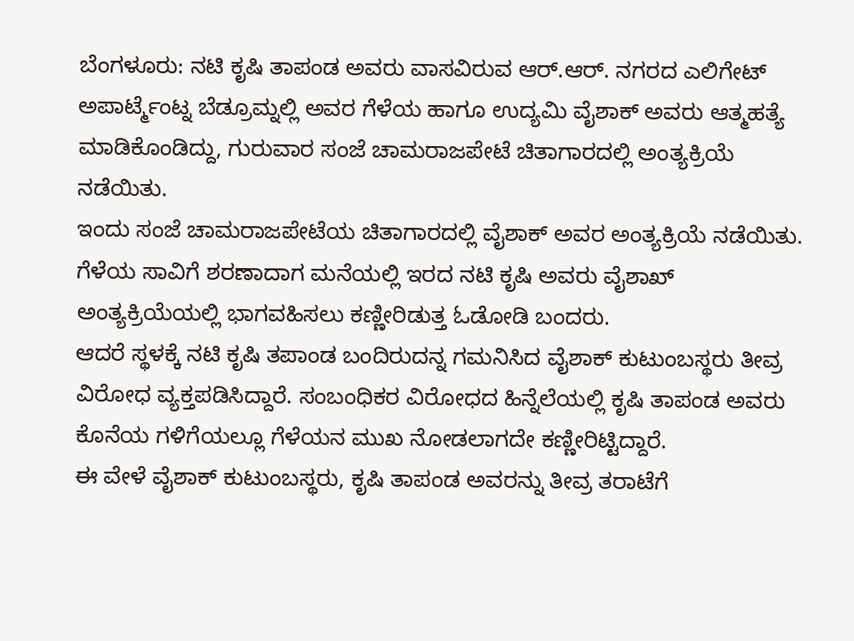ಬೆಂಗಳೂರು: ನಟಿ ಕೃಷಿ ತಾಪಂಡ ಅವರು ವಾಸವಿರುವ ಆರ್.ಆರ್. ನಗರದ ಎಲಿಗೇಟ್ ಅಪಾರ್ಟ್ಮೆಂಟ್ನ ಬೆಡ್ರೂಮ್ನಲ್ಲಿ ಅವರ ಗೆಳೆಯ ಹಾಗೂ ಉದ್ಯಮಿ ವೈಶಾಕ್ ಅವರು ಆತ್ಮಹತ್ಯೆ ಮಾಡಿಕೊಂಡಿದ್ದು, ಗುರುವಾರ ಸಂಜೆ ಚಾಮರಾಜಪೇಟೆ ಚಿತಾಗಾರದಲ್ಲಿ ಅಂತ್ಯಕ್ರಿಯೆ ನಡೆಯಿತು.
ಇಂದು ಸಂಜೆ ಚಾಮರಾಜಪೇಟೆಯ ಚಿತಾಗಾರದಲ್ಲಿ ವೈಶಾಕ್ ಅವರ ಅಂತ್ಯಕ್ರಿಯೆ ನಡೆಯಿತು. ಗೆಳೆಯ ಸಾವಿಗೆ ಶರಣಾದಾಗ ಮನೆಯಲ್ಲಿ ಇರದ ನಟಿ ಕೃಷಿ ಅವರು ವೈಶಾಖ್ ಅಂತ್ಯಕ್ರಿಯೆಯಲ್ಲಿ ಭಾಗವಹಿಸಲು ಕಣ್ಣೀರಿಡುತ್ತ ಓಡೋಡಿ ಬಂದರು.
ಆದರೆ ಸ್ಥಳಕ್ಕೆ ನಟಿ ಕೃಷಿ ತಪಾಂಡ ಬಂದಿರುದನ್ನ ಗಮನಿಸಿದ ವೈಶಾಕ್ ಕುಟುಂಬಸ್ಥರು ತೀವ್ರ ವಿರೋಧ ವ್ಯಕ್ತಪಡಿಸಿದ್ದಾರೆ. ಸಂಬಂಧಿಕರ ವಿರೋಧದ ಹಿನ್ನೆಲೆಯಲ್ಲಿ ಕೃಷಿ ತಾಪಂಡ ಅವರು ಕೊನೆಯ ಗಳಿಗೆಯಲ್ಲೂ ಗೆಳೆಯನ ಮುಖ ನೋಡಲಾಗದೇ ಕಣ್ಣೀರಿಟ್ಟಿದ್ದಾರೆ.
ಈ ವೇಳೆ ವೈಶಾಕ್ ಕುಟುಂಬಸ್ಥರು, ಕೃಷಿ ತಾಪಂಡ ಅವರನ್ನು ತೀವ್ರ ತರಾಟೆಗೆ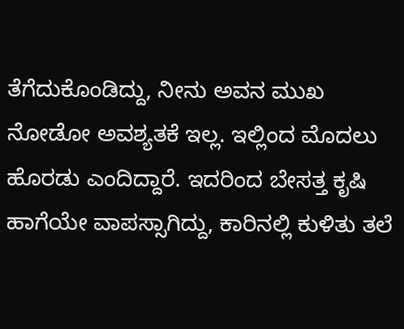ತೆಗೆದುಕೊಂಡಿದ್ದು, ನೀನು ಅವನ ಮುಖ ನೋಡೋ ಅವಶ್ಯತಕೆ ಇಲ್ಲ. ಇಲ್ಲಿಂದ ಮೊದಲು ಹೊರಡು ಎಂದಿದ್ದಾರೆ. ಇದರಿಂದ ಬೇಸತ್ತ ಕೃಷಿ ಹಾಗೆಯೇ ವಾಪಸ್ಸಾಗಿದ್ದು, ಕಾರಿನಲ್ಲಿ ಕುಳಿತು ತಲೆ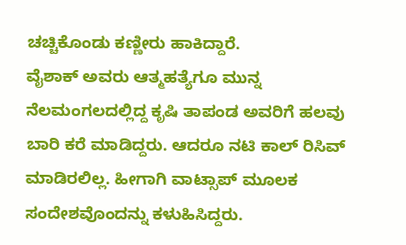ಚಚ್ಚಿಕೊಂಡು ಕಣ್ಣೀರು ಹಾಕಿದ್ದಾರೆ.
ವೈಶಾಕ್ ಅವರು ಆತ್ಮಹತ್ಯೆಗೂ ಮುನ್ನ ನೆಲಮಂಗಲದಲ್ಲಿದ್ದ ಕೃಷಿ ತಾಪಂಡ ಅವರಿಗೆ ಹಲವು ಬಾರಿ ಕರೆ ಮಾಡಿದ್ದರು. ಆದರೂ ನಟಿ ಕಾಲ್ ರಿಸಿವ್ ಮಾಡಿರಲಿಲ್ಲ. ಹೀಗಾಗಿ ವಾಟ್ಸಾಪ್ ಮೂಲಕ ಸಂದೇಶವೊಂದನ್ನು ಕಳುಹಿಸಿದ್ದರು.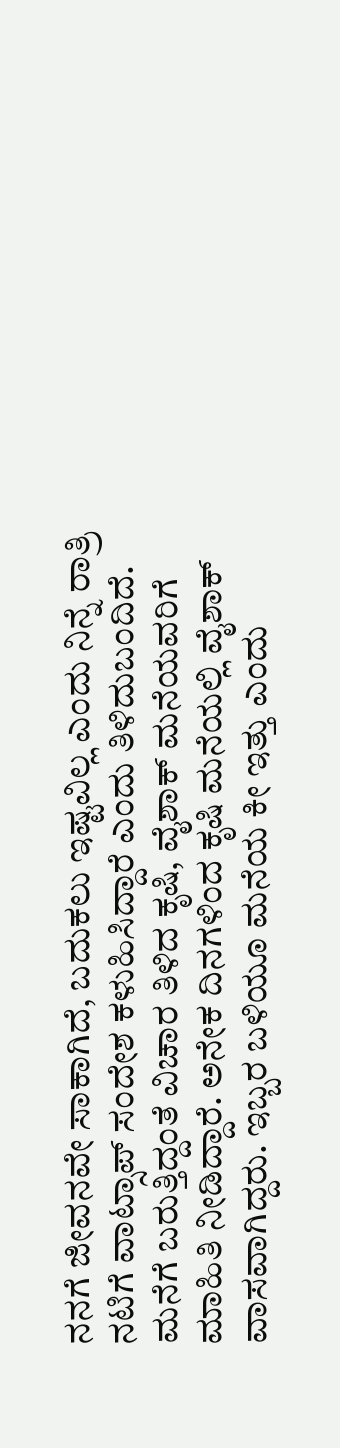ನನಗೆ ಜೀವನವೇ ಸಾಕಾಗಿದೆ, ಬದುಕಲು ಇಷ್ಟವಿಲ್ಲ ಎಂದು ನಿನ್ನೆ ರಾತ್ರಿ ನಟಿಗೆ ವಾಟ್ಸಾಪ್ ಸಂದೇಶ ಕಳುಹಿಸಿದ್ದಾರೆ ಎಂದು ತಿಳಿದುಬಂದಿದೆ.
ಮನೆಗೆ ಬರುತ್ತಿದ್ದಂತೆ ವಿಚಾರ ತಿಳಿದ ಕೃಷಿ, ವೈಶಾಕ್ ಮನೆಯವರಿಗೆ ಮಾಹಿತಿ ನೀಡಿದ್ದಾರೆ. ಅನೇಕ ದಿನಗಳಿಂದ ಕೃಷಿ ಮನೆಯಲ್ಲಿ ವೈಶಾಕ್ ವಾಸವಾಗಿದ್ದರು. ಇಬ್ಬರ ಬಳಿಯೂ ಮನೆಯ ಕೀ ಇತ್ತು ಎಂದು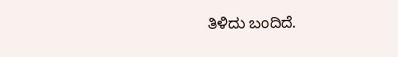ತಿಳಿದು ಬಂದಿದೆ.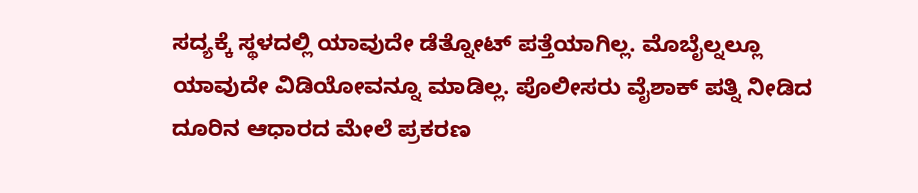ಸದ್ಯಕ್ಕೆ ಸ್ಥಳದಲ್ಲಿ ಯಾವುದೇ ಡೆತ್ನೋಟ್ ಪತ್ತೆಯಾಗಿಲ್ಲ. ಮೊಬೈಲ್ನಲ್ಲೂ ಯಾವುದೇ ವಿಡಿಯೋವನ್ನೂ ಮಾಡಿಲ್ಲ. ಪೊಲೀಸರು ವೈಶಾಕ್ ಪತ್ನಿ ನೀಡಿದ ದೂರಿನ ಆಧಾರದ ಮೇಲೆ ಪ್ರಕರಣ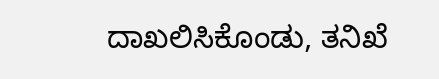ದಾಖಲಿಸಿಕೊಂಡು, ತನಿಖೆ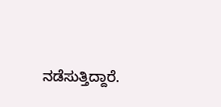ನಡೆಸುತ್ತಿದ್ದಾರೆ.